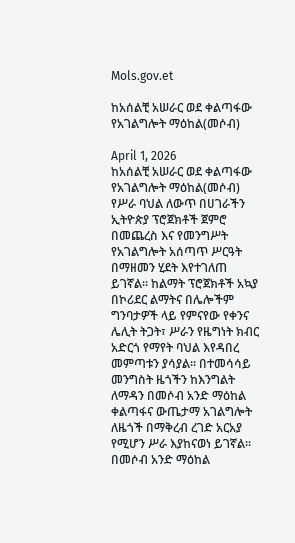Mols.gov.et

ከአሰልቺ አሠራር ወደ ቀልጣፋው የአገልግሎት ማዕከል(መሶብ)

April 1, 2026
ከአሰልቺ አሠራር ወደ ቀልጣፋው የአገልግሎት ማዕከል(መሶብ) የሥራ ባህል ለውጥ በሀገራችን ኢትዮጵያ ፕሮጀክቶች ጀምሮ በመጨረስ እና የመንግሥት የአገልግሎት አሰጣጥ ሥርዓት በማዘመን ሂደት እየተገለጠ ይገኛል፡፡ ከልማት ፕሮጀክቶች አኳያ በኮሪደር ልማትና በሌሎችም ግንባታዎች ላይ የምናየው የቀንና ሌሊት ትጋት፣ ሥራን የዜግነት ክብር አድርጎ የማየት ባህል እየዳበረ መምጣቱን ያሳያል። በተመሳሳይ መንግስት ዜጎችን ከእንግልት ለማዳን በመሶብ አንድ ማዕከል ቀልጣፋና ውጤታማ አገልግሎት ለዜጎች በማቅረብ ረገድ አርአያ የሚሆን ሥራ እያከናወነ ይገኛል። በመሶብ አንድ ማዕከል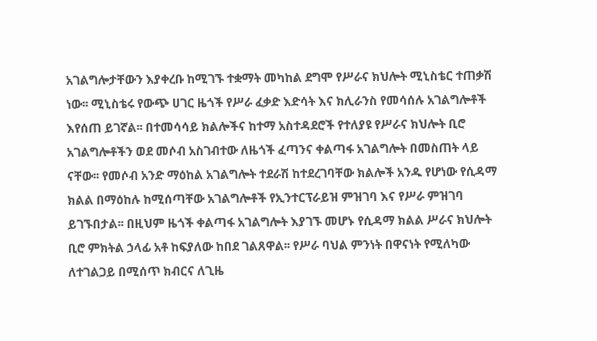አገልግሎታቸውን እያቀረቡ ከሚገኙ ተቋማት መካከል ደግሞ የሥራና ክህሎት ሚኒስቴር ተጠቃሽ ነው፡፡ ሚኒስቴሩ የውጭ ሀገር ዜጎች የሥራ ፈቃድ እድሳት እና ክሊራንስ የመሳሰሉ አገልግሎቶች እየሰጠ ይገኛል፡፡ በተመሳሳይ ክልሎችና ከተማ አስተዳደሮች የተለያዩ የሥራና ክህሎት ቢሮ አገልግሎቶችን ወደ መሶብ አስገብተው ለዜጎች ፈጣንና ቀልጣፋ አገልግሎት በመስጠት ላይ ናቸው፡፡ የመሶብ አንድ ማዕከል አገልግሎት ተደራሽ ከተደረገባቸው ክልሎች አንዱ የሆነው የሲዳማ ክልል በማዕከሉ ከሚሰጣቸው አገልግሎቶች የኢንተርፕራይዝ ምዝገባ እና የሥራ ምዝገባ ይገኙበታል፡፡ በዚህም ዜጎች ቀልጣፋ አገልግሎት እያገኙ መሆኑ የሲዳማ ክልል ሥራና ክህሎት ቢሮ ምክትል ኃላፊ አቶ ከፍያለው ከበደ ገልጸዋል፡፡ የሥራ ባህል ምንነት በዋናነት የሚለካው ለተገልጋይ በሚሰጥ ክብርና ለጊዜ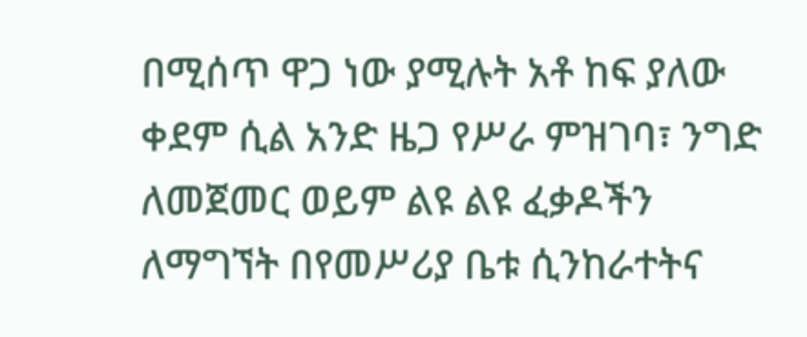በሚሰጥ ዋጋ ነው ያሚሉት አቶ ከፍ ያለው ቀደም ሲል አንድ ዜጋ የሥራ ምዝገባ፣ ንግድ ለመጀመር ወይም ልዩ ልዩ ፈቃዶችን ለማግኘት በየመሥሪያ ቤቱ ሲንከራተትና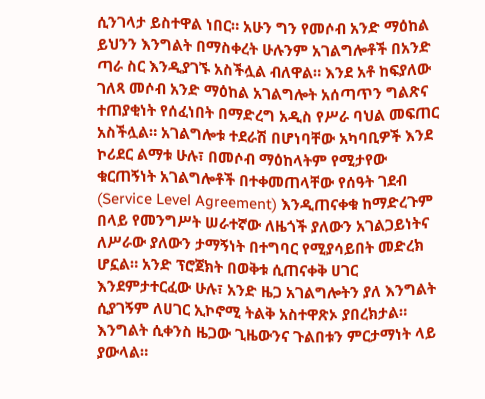ሲንገላታ ይስተዋል ነበር። አሁን ግን የመሶብ አንድ ማዕከል ይህንን እንግልት በማስቀረት ሁሉንም አገልግሎቶች በአንድ ጣራ ስር እንዲያገኙ አስችሏል ብለዋል። እንደ አቶ ከፍያለው ገለጻ መሶብ አንድ ማዕከል አገልግሎት አሰጣጥን ግልጽና ተጠያቂነት የሰፈነበት በማድረግ አዲስ የሥራ ባህል መፍጠር አስችሏል። አገልግሎቱ ተደራሽ በሆነባቸው አካባቢዎች እንደ ኮሪደር ልማቱ ሁሉ፣ በመሶብ ማዕከላትም የሚታየው ቁርጠኝነት አገልግሎቶች በተቀመጠላቸው የሰዓት ገደብ (Service Level Agreement) እንዲጠናቀቁ ከማድረጉም በላይ የመንግሥት ሠራተኛው ለዜጎች ያለውን አገልጋይነትና ለሥራው ያለውን ታማኝነት በተግባር የሚያሳይበት መድረክ ሆኗል። አንድ ፕሮጀክት በወቅቱ ሲጠናቀቅ ሀገር እንደምታተርፈው ሁሉ፣ አንድ ዜጋ አገልግሎትን ያለ እንግልት ሲያገኝም ለሀገር ኢኮኖሚ ትልቅ አስተዋጽኦ ያበረክታል። እንግልት ሲቀንስ ዜጋው ጊዜውንና ጉልበቱን ምርታማነት ላይ ያውላል።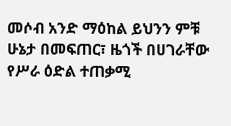መሶብ አንድ ማዕከል ይህንን ምቹ ሁኔታ በመፍጠር፣ ዜጎች በሀገራቸው የሥራ ዕድል ተጠቃሚ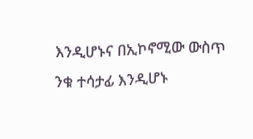እንዲሆኑና በኢኮኖሚው ውስጥ ንቁ ተሳታፊ እንዲሆኑ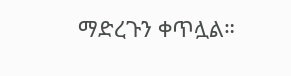ማድረጉን ቀጥሏል።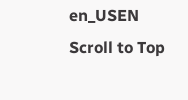en_USEN
Scroll to Top